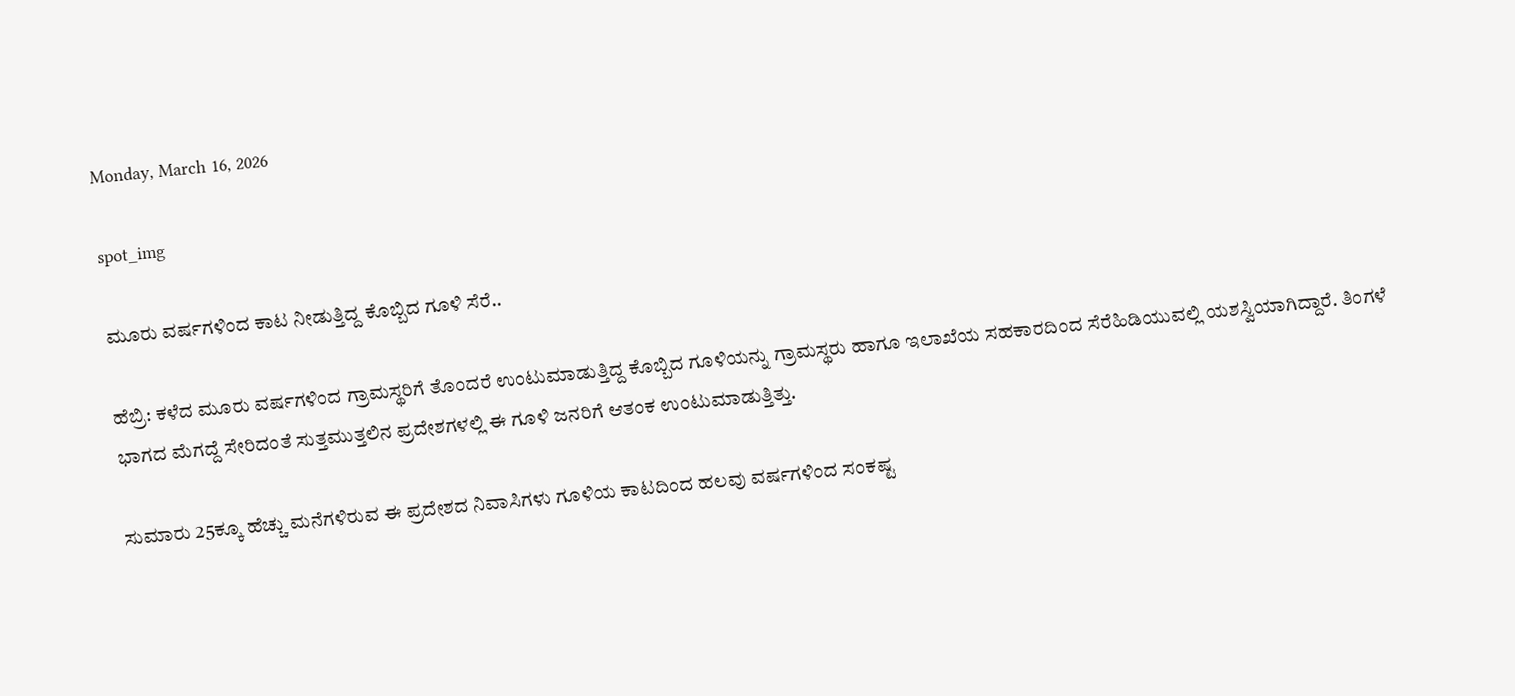Monday, March 16, 2026

spot_img

ಮೂರು ವರ್ಷಗಳಿಂದ ಕಾಟ ನೀಡುತ್ತಿದ್ದ ಕೊಬ್ಬಿದ ಗೂಳಿ ಸೆರೆ..

ಹೆಬ್ರಿ: ಕಳೆದ ಮೂರು ವರ್ಷಗಳಿಂದ ಗ್ರಾಮಸ್ಥರಿಗೆ ತೊಂದರೆ ಉಂಟುಮಾಡುತ್ತಿದ್ದ ಕೊಬ್ಬಿದ ಗೂಳಿಯನ್ನು ಗ್ರಾಮಸ್ಥರು ಹಾಗೂ ಇಲಾಖೆಯ ಸಹಕಾರದಿಂದ ಸೆರೆಹಿಡಿಯುವಲ್ಲಿ ಯಶಸ್ವಿಯಾಗಿದ್ದಾರೆ. ತಿಂಗಳೆ ಭಾಗದ ಮೆಗದ್ದೆ ಸೇರಿದಂತೆ ಸುತ್ತಮುತ್ತಲಿನ ಪ್ರದೇಶಗಳಲ್ಲಿ ಈ ಗೂಳಿ ಜನರಿಗೆ ಆತಂಕ ಉಂಟುಮಾಡುತ್ತಿತ್ತು.

ಸುಮಾರು 25ಕ್ಕೂ ಹೆಚ್ಚು ಮನೆಗಳಿರುವ ಈ ಪ್ರದೇಶದ ನಿವಾಸಿಗಳು ಗೂಳಿಯ ಕಾಟದಿಂದ ಹಲವು ವರ್ಷಗಳಿಂದ ಸಂಕಷ್ಟ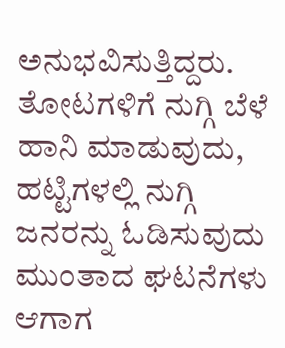ಅನುಭವಿಸುತ್ತಿದ್ದರು. ತೋಟಗಳಿಗೆ ನುಗ್ಗಿ ಬೆಳೆ ಹಾನಿ ಮಾಡುವುದು, ಹಟ್ಟಿಗಳಲ್ಲಿ ನುಗ್ಗಿ ಜನರನ್ನು ಓಡಿಸುವುದು ಮುಂತಾದ ಘಟನೆಗಳು ಆಗಾಗ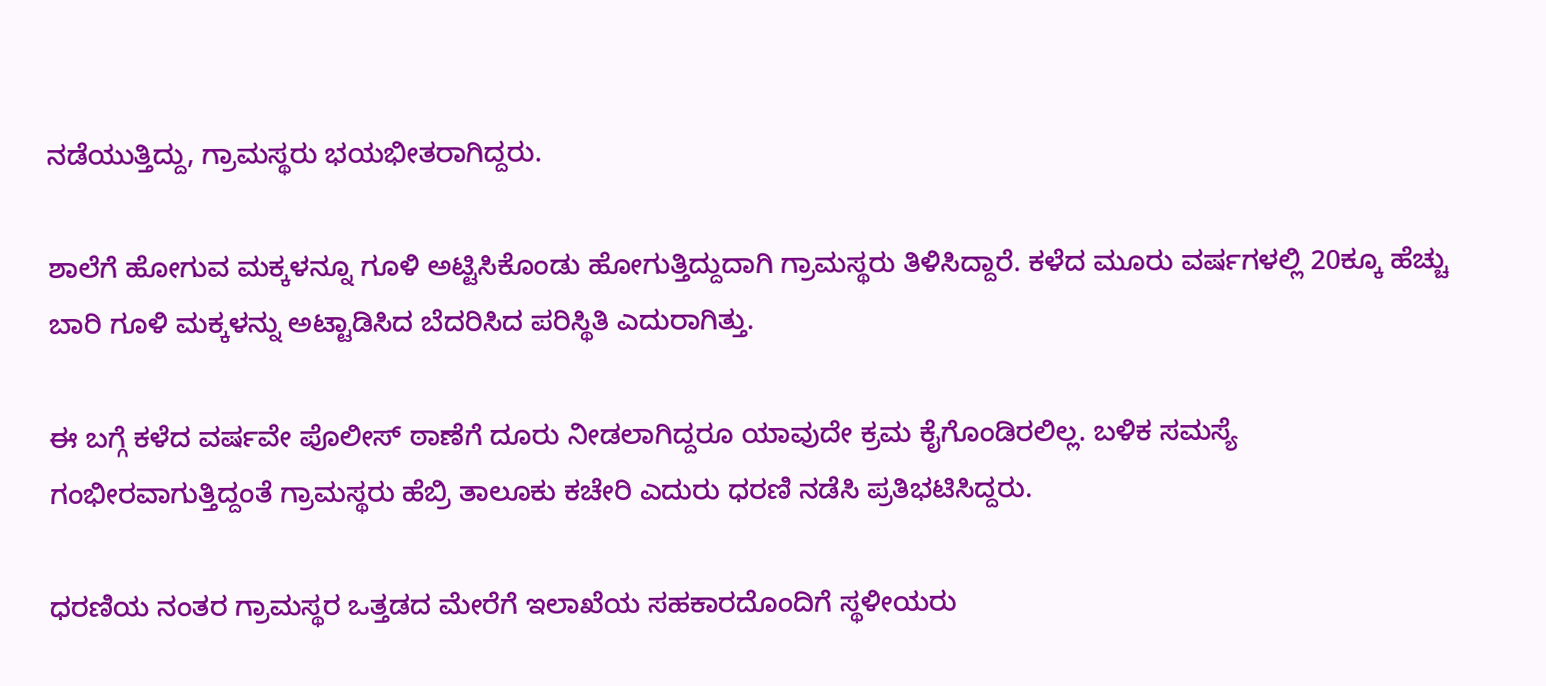ನಡೆಯುತ್ತಿದ್ದು, ಗ್ರಾಮಸ್ಥರು ಭಯಭೀತರಾಗಿದ್ದರು.

ಶಾಲೆಗೆ ಹೋಗುವ ಮಕ್ಕಳನ್ನೂ ಗೂಳಿ ಅಟ್ಟಿಸಿಕೊಂಡು ಹೋಗುತ್ತಿದ್ದುದಾಗಿ ಗ್ರಾಮಸ್ಥರು ತಿಳಿಸಿದ್ದಾರೆ. ಕಳೆದ ಮೂರು ವರ್ಷಗಳಲ್ಲಿ 20ಕ್ಕೂ ಹೆಚ್ಚು ಬಾರಿ ಗೂಳಿ ಮಕ್ಕಳನ್ನು ಅಟ್ಟಾಡಿಸಿದ ಬೆದರಿಸಿದ ಪರಿಸ್ಥಿತಿ ಎದುರಾಗಿತ್ತು.

ಈ ಬಗ್ಗೆ ಕಳೆದ ವರ್ಷವೇ ಪೊಲೀಸ್ ಠಾಣೆಗೆ ದೂರು ನೀಡಲಾಗಿದ್ದರೂ ಯಾವುದೇ ಕ್ರಮ ಕೈಗೊಂಡಿರಲಿಲ್ಲ. ಬಳಿಕ ಸಮಸ್ಯೆ ಗಂಭೀರವಾಗುತ್ತಿದ್ದಂತೆ ಗ್ರಾಮಸ್ಥರು ಹೆಬ್ರಿ ತಾಲೂಕು ಕಚೇರಿ ಎದುರು ಧರಣಿ ನಡೆಸಿ ಪ್ರತಿಭಟಿಸಿದ್ದರು.

ಧರಣಿಯ ನಂತರ ಗ್ರಾಮಸ್ಥರ ಒತ್ತಡದ ಮೇರೆಗೆ ಇಲಾಖೆಯ ಸಹಕಾರದೊಂದಿಗೆ ಸ್ಥಳೀಯರು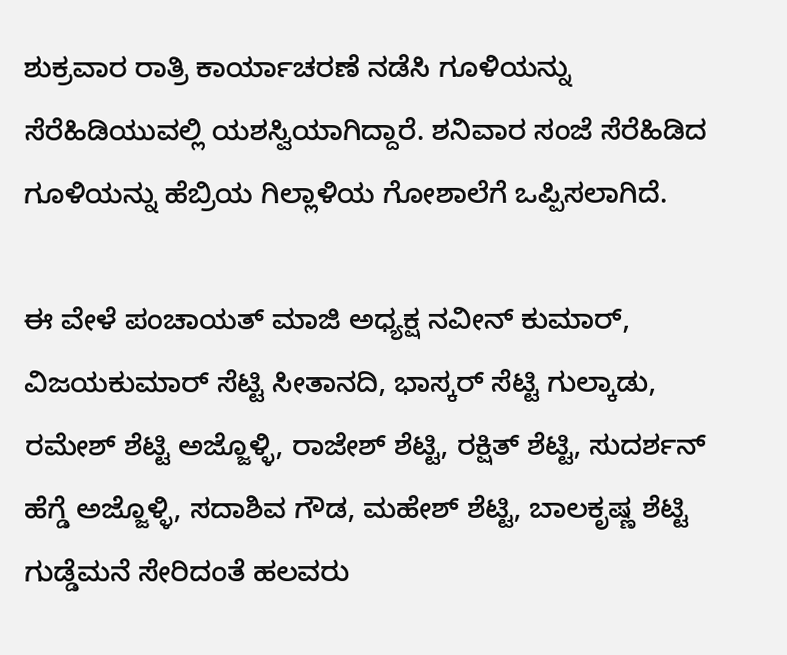ಶುಕ್ರವಾರ ರಾತ್ರಿ ಕಾರ್ಯಾಚರಣೆ ನಡೆಸಿ ಗೂಳಿಯನ್ನು ಸೆರೆಹಿಡಿಯುವಲ್ಲಿ ಯಶಸ್ವಿಯಾಗಿದ್ದಾರೆ. ಶನಿವಾರ ಸಂಜೆ ಸೆರೆಹಿಡಿದ ಗೂಳಿಯನ್ನು ಹೆಬ್ರಿಯ ಗಿಲ್ಲಾಳಿಯ ಗೋಶಾಲೆಗೆ ಒಪ್ಪಿಸಲಾಗಿದೆ.

ಈ ವೇಳೆ ಪಂಚಾಯತ್ ಮಾಜಿ ಅಧ್ಯಕ್ಷ ನವೀನ್ ಕುಮಾರ್, ವಿಜಯಕುಮಾರ್ ಸೆಟ್ಟಿ ಸೀತಾನದಿ, ಭಾಸ್ಕರ್ ಸೆಟ್ಟಿ ಗುಲ್ಕಾಡು, ರಮೇಶ್ ಶೆಟ್ಟಿ ಅಜ್ಜೊಳ್ಳಿ, ರಾಜೇಶ್ ಶೆಟ್ಟಿ, ರಕ್ಷಿತ್ ಶೆಟ್ಟಿ, ಸುದರ್ಶನ್ ಹೆಗ್ಡೆ ಅಜ್ಜೊಳ್ಳಿ, ಸದಾಶಿವ ಗೌಡ, ಮಹೇಶ್ ಶೆಟ್ಟಿ, ಬಾಲಕೃಷ್ಣ ಶೆಟ್ಟಿ ಗುಡ್ಡೆಮನೆ ಸೇರಿದಂತೆ ಹಲವರು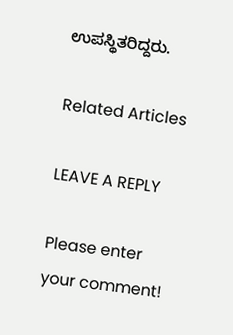ಉಪಸ್ಥಿತರಿದ್ದರು.

Related Articles

LEAVE A REPLY

Please enter your comment!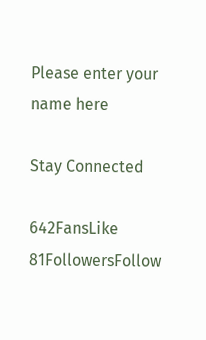Please enter your name here

Stay Connected

642FansLike
81FollowersFollow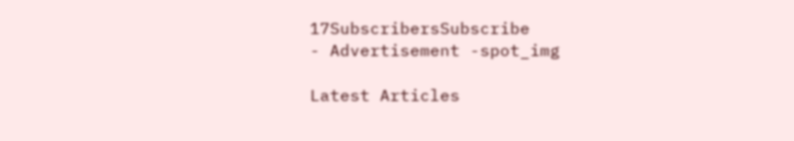17SubscribersSubscribe
- Advertisement -spot_img

Latest Articles